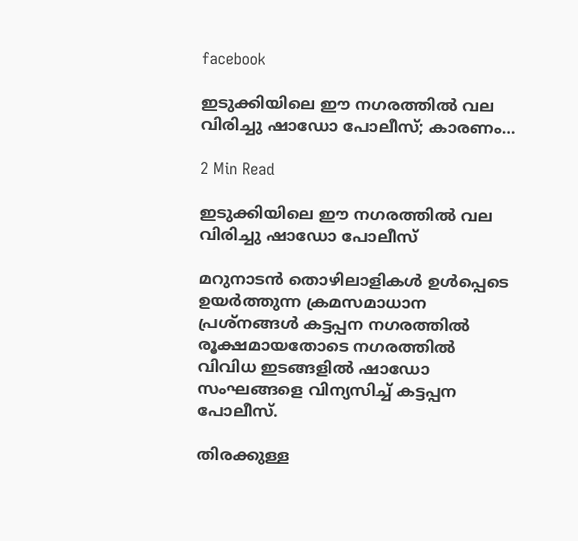facebook

ഇടുക്കിയിലെ ഈ നഗരത്തിൽ വല വിരിച്ചു ഷാഡോ പോലീസ്; കാരണം…

2 Min Read

ഇടുക്കിയിലെ ഈ നഗരത്തിൽ വല വിരിച്ചു ഷാഡോ പോലീസ്

മറുനാടൻ തൊഴിലാളികൾ ഉൾപ്പെടെ ഉയർത്തുന്ന ക്രമസമാധാന പ്രശ്‌നങ്ങൾ കട്ടപ്പന നഗരത്തിൽ രൂക്ഷമായതോടെ നഗരത്തിൽ വിവിധ ഇടങ്ങളിൽ ഷാഡോ സംഘങ്ങളെ വിന്യസിച്ച് കട്ടപ്പന പോലീസ്.

തിരക്കുള്ള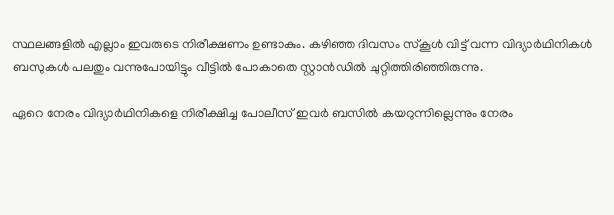സ്ഥലങ്ങളിൽ എല്ലാം ഇവരുടെ നിരീക്ഷണം ഉണ്ടാകും. കഴിഞ്ഞ ദിവസം സ്‌കൂൾ വിട്ട് വന്ന വിദ്യാർഥിനികൾ ബസുകൾ പലതും വന്നുപോയിട്ടും വീട്ടിൽ പോകാതെ സ്റ്റാൻഡിൽ ചുറ്റിത്തിരിഞ്ഞിരുന്നു.

ഏറെ നേരം വിദ്യാർഥിനികളെ നിരീക്ഷിച്ച പോലീസ് ഇവർ ബസിൽ കയറുന്നില്ലെന്നും നേരം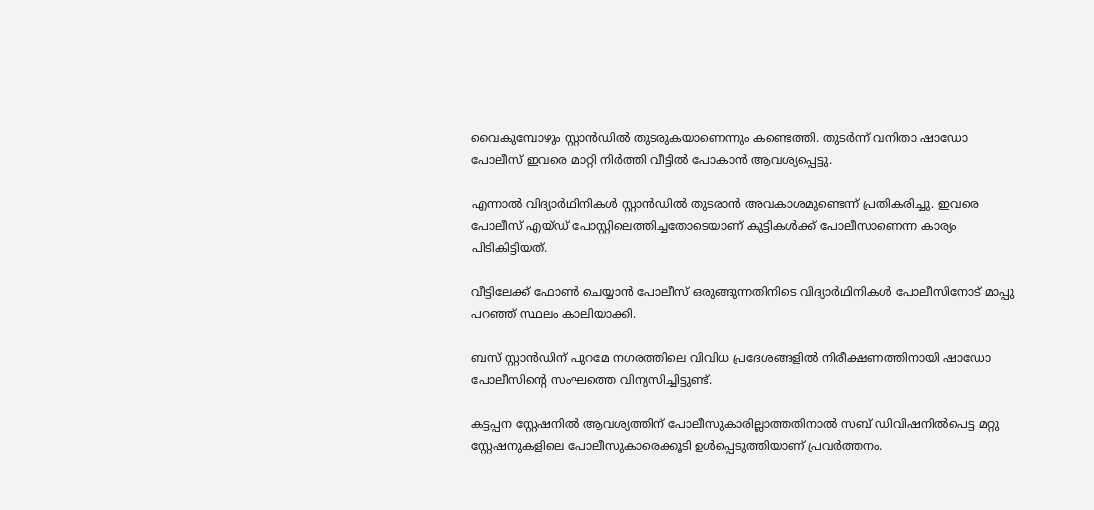വൈകുമ്പോഴും സ്റ്റാൻഡിൽ തുടരുകയാണെന്നും കണ്ടെത്തി. തുടർന്ന് വനിതാ ഷാഡോ പോലീസ് ഇവരെ മാറ്റി നിർത്തി വീട്ടിൽ പോകാൻ ആവശ്യപ്പെട്ടു.

എന്നാൽ വിദ്യാർഥിനികൾ സ്റ്റാൻഡിൽ തുടരാൻ അവകാശമുണ്ടെന്ന് പ്രതികരിച്ചു. ഇവരെ പോലീസ് എയ്ഡ് പോസ്റ്റിലെത്തിച്ചതോടെയാണ് കുട്ടികൾക്ക് പോലീസാണെന്ന കാര്യം പിടികിട്ടിയത്.

വീട്ടിലേക്ക് ഫോൺ ചെയ്യാൻ പോലീസ് ഒരുങ്ങുന്നതിനിടെ വിദ്യാർഥിനികൾ പോലീസിനോട് മാപ്പു പറഞ്ഞ് സ്ഥലം കാലിയാക്കി.

ബസ് സ്റ്റാൻഡിന് പുറമേ നഗരത്തിലെ വിവിധ പ്രദേശങ്ങളിൽ നിരീക്ഷണത്തിനായി ഷാഡോ പോലീസിന്റെ സംഘത്തെ വിന്യസിച്ചിട്ടുണ്ട്.

കട്ടപ്പന സ്റ്റേഷനിൽ ആവശ്യത്തിന് പോലീസുകാരില്ലാത്തതിനാൽ സബ് ഡിവിഷനിൽപെട്ട മറ്റു സ്റ്റേഷനുകളിലെ പോലീസുകാരെക്കൂടി ഉൾപ്പെടുത്തിയാണ് പ്രവർത്തനം.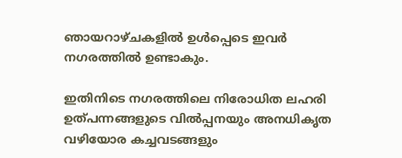ഞായറാഴ്ചകളിൽ ഉൾപ്പെടെ ഇവർ നഗരത്തിൽ ഉണ്ടാകും.

ഇതിനിടെ നഗരത്തിലെ നിരോധിത ലഹരി ഉത്പന്നങ്ങളുടെ വിൽപ്പനയും അനധികൃത വഴിയോര കച്ചവടങ്ങളും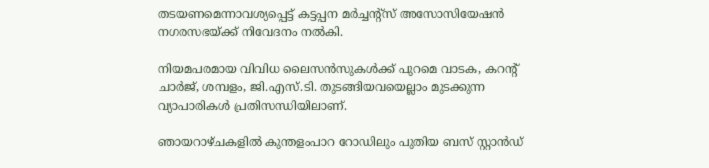തടയണമെന്നാവശ്യപ്പെട്ട് കട്ടപ്പന മർച്ചന്റ്‌സ് അസോസിയേഷൻ നഗരസഭയ്ക്ക് നിവേദനം നൽകി.

നിയമപരമായ വിവിധ ലൈസൻസുകൾക്ക് പുറമെ വാടക, കറന്റ് ചാർജ്, ശമ്പളം, ജി.എസ്.ടി. തുടങ്ങിയവയെല്ലാം മുടക്കുന്ന വ്യാപാരികൾ പ്രതിസന്ധിയിലാണ്.

ഞായറാഴ്ചകളിൽ കുന്തളംപാറ റോഡിലും പുതിയ ബസ് സ്റ്റാൻഡ്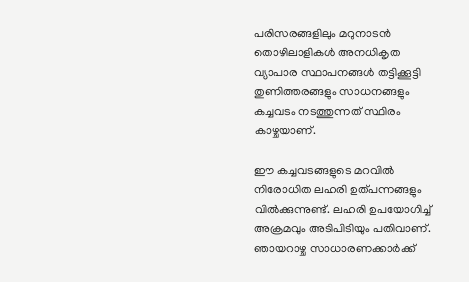പരിസരങ്ങളിലും മറുനാടൻ തൊഴിലാളികൾ അനധികൃത വ്യാപാര സ്ഥാപനങ്ങൾ തട്ടിക്കൂട്ടി തുണിത്തരങ്ങളും സാധനങ്ങളും കച്ചവടം നടത്തുന്നത് സ്ഥിരം കാഴ്ചയാണ്.

ഈ കച്ചവടങ്ങളുടെ മറവിൽ നിരോധിത ലഹരി ഉത്പന്നങ്ങളും വിൽക്കുന്നുണ്ട്. ലഹരി ഉപയോഗിച്ച് അക്രമവും അടിപിടിയും പതിവാണ്. ഞായറാഴ്ച സാധാരണക്കാർക്ക്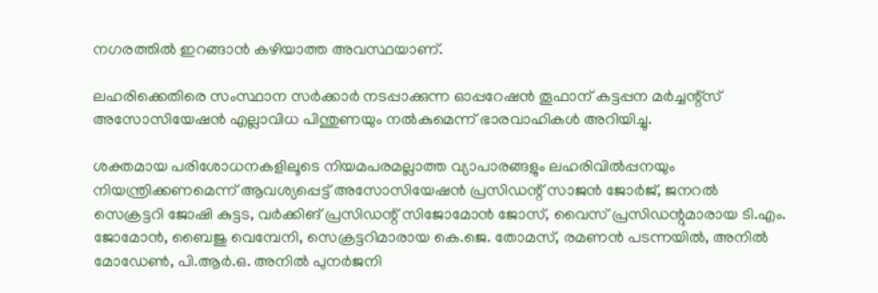നഗരത്തിൽ ഇറങ്ങാൻ കഴിയാത്ത അവസ്ഥയാണ്.

ലഹരിക്കെതിരെ സംസ്ഥാന സർക്കാർ നടപ്പാക്കുന്ന ഓപ്പറേഷൻ തൂഫാന് കട്ടപ്പന മർച്ചന്റ്‌സ് അസോസിയേഷൻ എല്ലാവിധ പിന്തുണയും നൽകുമെന്ന് ഭാരവാഹികൾ അറിയിച്ചു.

ശക്തമായ പരിശോധനകളിലൂടെ നിയമപരമല്ലാത്ത വ്യാപാരങ്ങളും ലഹരിവിൽപ്പനയും നിയന്ത്രിക്കണമെന്ന് ആവശ്യപ്പെട്ട് അസോസിയേഷൻ പ്രസിഡന്റ് സാജൻ ജോർജ്, ജനറൽ സെക്രട്ടറി ജോഷി കുട്ടട, വർക്കിങ് പ്രസിഡന്റ് സിജോമോൻ ജോസ്, വൈസ് പ്രസിഡന്റുമാരായ ടി.എം. ജോമോൻ, ബൈജു വെമ്പേനി, സെക്രട്ടറിമാരായ കെ.ജെ. തോമസ്, രമണൻ പടന്നയിൽ, അനിൽ മോഡേൺ, പി.ആർ.ഒ. അനിൽ പുനർജനി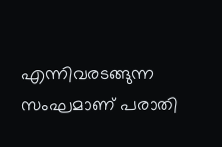എന്നിവരടങ്ങുന്ന സംഘമാണ് പരാതി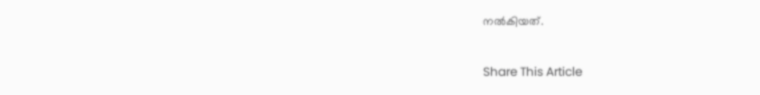നൽകിയത്.

Share This Article